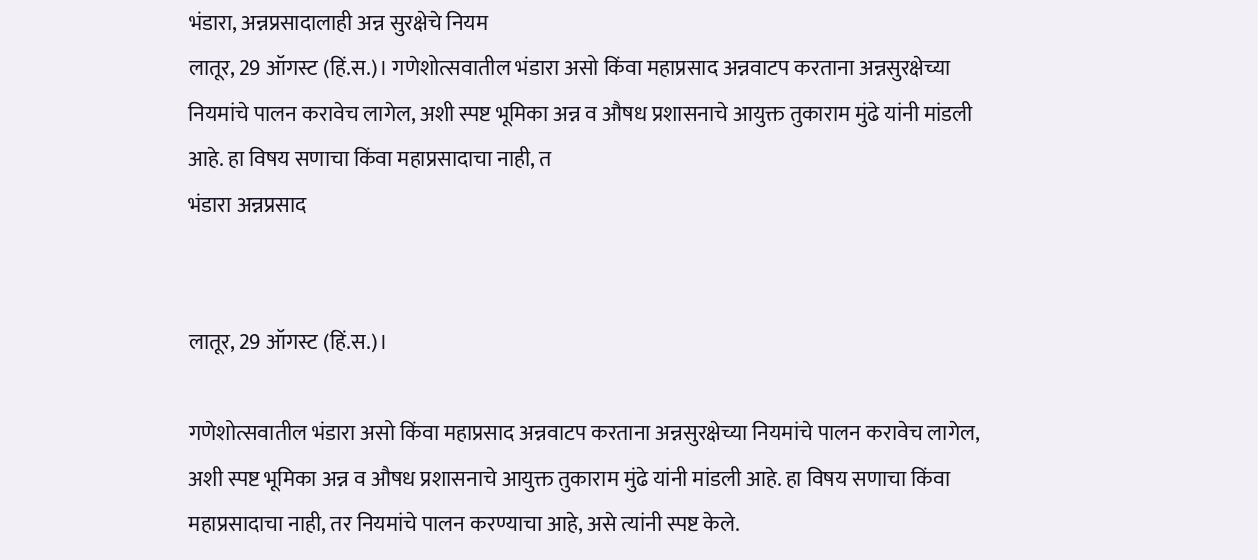भंडारा, अन्नप्रसादालाही अन्न सुरक्षेचे नियम
लातूर, 29 ऑगस्ट (हिं.स.)। गणेशोत्सवातील भंडारा असो किंवा महाप्रसाद अन्नवाटप करताना अन्नसुरक्षेच्या नियमांचे पालन करावेच लागेल, अशी स्पष्ट भूमिका अन्न व औषध प्रशासनाचे आयुक्त तुकाराम मुंढे यांनी मांडली आहे. हा विषय सणाचा किंवा महाप्रसादाचा नाही, त
भंडारा अन्नप्रसाद


लातूर, 29 ऑगस्ट (हिं.स.)।

गणेशोत्सवातील भंडारा असो किंवा महाप्रसाद अन्नवाटप करताना अन्नसुरक्षेच्या नियमांचे पालन करावेच लागेल, अशी स्पष्ट भूमिका अन्न व औषध प्रशासनाचे आयुक्त तुकाराम मुंढे यांनी मांडली आहे. हा विषय सणाचा किंवा महाप्रसादाचा नाही, तर नियमांचे पालन करण्याचा आहे, असे त्यांनी स्पष्ट केले.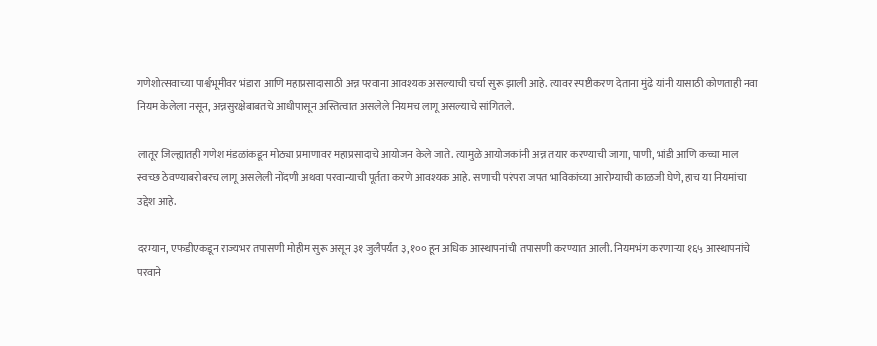गणेशोत्सवाच्या पार्श्वभूमीवर भंडारा आणि महाप्रसादासाठी अन्न परवाना आवश्यक असल्याची चर्चा सुरू झाली आहे. त्यावर स्पष्टीकरण देताना मुंढे यांनी यासाठी कोणताही नवा नियम केलेला नसून, अन्नसुरक्षेबाबतचे आधीपासून अस्तित्वात असलेले नियमच लागू असल्याचे सांगितले.

लातूर जिल्ह्यातही गणेश मंडळांकडून मोठ्या प्रमाणावर महाप्रसादाचे आयोजन केले जाते. त्यामुळे आयोजकांनी अन्न तयार करण्याची जागा, पाणी, भांडी आणि कच्चा माल स्वच्छ ठेवण्याबरोबरच लागू असलेली नोंदणी अथवा परवान्याची पूर्तता करणे आवश्यक आहे. सणाची परंपरा जपत भाविकांच्या आरोग्याची काळजी घेणे, हाच या नियमांचा उद्देश आहे.

दरम्यान, एफडीएकडून राज्यभर तपासणी मोहीम सुरू असून ३१ जुलैपर्यंत ३,१०० हून अधिक आस्थापनांची तपासणी करण्यात आली. नियमभंग करणाऱ्या १६५ आस्थापनांचे परवाने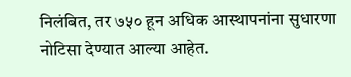निलंबित, तर ७५० हून अधिक आस्थापनांना सुधारणा नोटिसा देण्यात आल्या आहेत.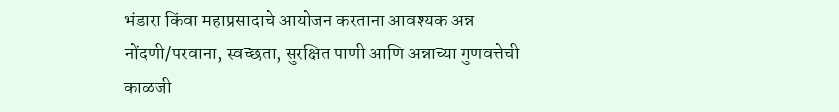भंडारा किंवा महाप्रसादाचे आयोजन करताना आवश्यक अन्न नोंदणी/परवाना, स्वच्छता, सुरक्षित पाणी आणि अन्नाच्या गुणवत्तेची काळजी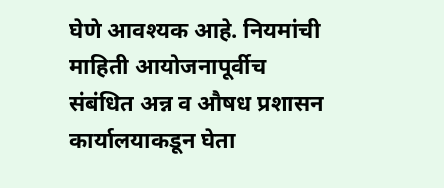घेणे आवश्यक आहे. नियमांची माहिती आयोजनापूर्वीच संबंधित अन्न व औषध प्रशासन कार्यालयाकडून घेता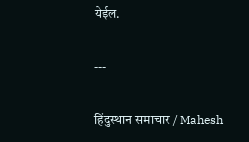येईल.

---

हिंदुस्थान समाचार / Mahesh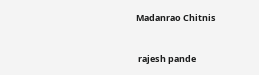Madanrao Chitnis


 rajesh pande